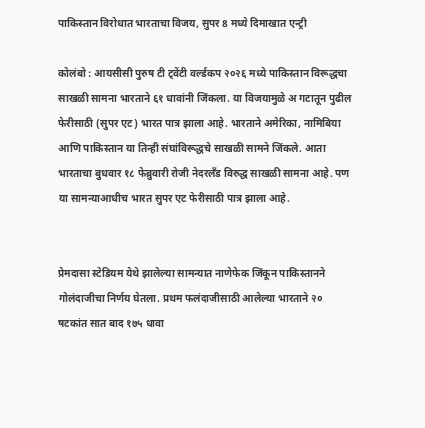पाकिस्तान विरोधात भारताचा विजय, सुपर 8 मध्ये दिमाखात एन्ट्री

कोलंबो : आयसीसी पुरुष टी ट्वेंटी वर्ल्डकप २०२६ मध्ये पाकिस्तान विरूद्धचा साखळी सामना भारताने ६१ धावांनी जिंकला. या विजयामुळे अ गटातून पुढील फेरीसाठी (सुपर एट) भारत पात्र झाला आहे. भारताने अमेरिका, नामिबिया आणि पाकिस्तान या तिन्ही संघांविरूद्धचे साखळी सामने जिंकले. आता भारताचा बुधवार १८ फेब्रुवारी रोजी नेदरलँड विरुद्ध साखळी सामना आहे. पण या सामन्याआधीच भारत सुपर एट फेरीसाठी पात्र झाला आहे.


प्रेमदासा स्टेडियम येथे झालेल्या सामन्यात नाणेफेक जिंकून पाकिस्तानने गोलंदाजीचा निर्णय घेतला. प्रथम फलंदाजीसाठी आलेल्या भारताने २० षटकांत सात बाद १७५ धावा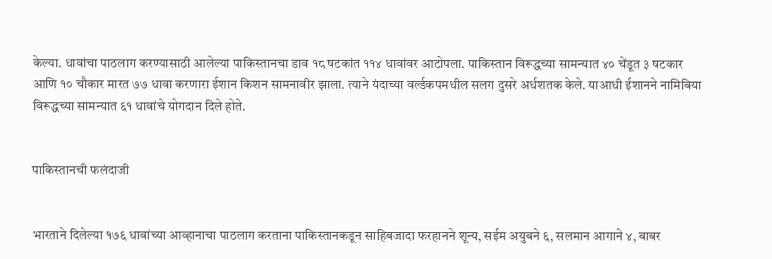केल्या. धावांचा पाठलाग करण्यासाठी आलेल्या पाकिस्तानचा डाव १८ षटकांत ११४ धावांवर आटोपला. पाकिस्तान विरूद्धच्या सामन्यात ४० चेंडूत ३ षटकार आणि १० चौकार मारत ७७ धावा करणारा ईशान किशन सामनावीर झाला. त्याने यंदाच्या वर्ल्डकपमधील सलग दुसरे अर्धशतक केले. याआधी ईशानने नामिबिया विरूद्धच्या सामन्यात ६१ धावांचे योगदान दिले होते.


पाकिस्तानची फलंदाजी


भारताने दिलेल्या १७६ धावांच्या आव्हानाचा पाठलाग करताना पाकिस्तानकडून साहिबजादा फरहानने शून्य, सईम अयुबने ६, सलमान आगाने ४, बाबर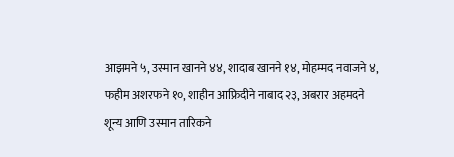आझमने ५, उस्मान खानने ४४, शादाब खानने १४, मोहम्मद नवाजने ४, फहीम अशरफने १०, शाहीन आफ्रिदीने नाबाद २३, अबरार अहमदने शून्य आणि उस्मान तारिकने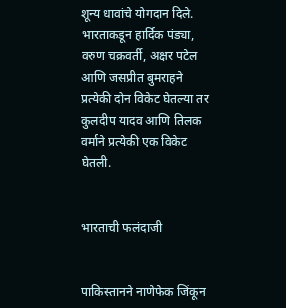शून्य धावांचे योगदान दिले. भारताकडून हार्दिक पंड्या, वरुण चक्रवर्ती, अक्षर पटेल आणि जसप्रीत बुमराहने प्रत्येकी दोन विकेट घेतल्या तर कुलदीप यादव आणि तिलक वर्माने प्रत्येकी एक विकेट घेतली.


भारताची फलंदाजी


पाकिस्तानने नाणेफेक जिंकून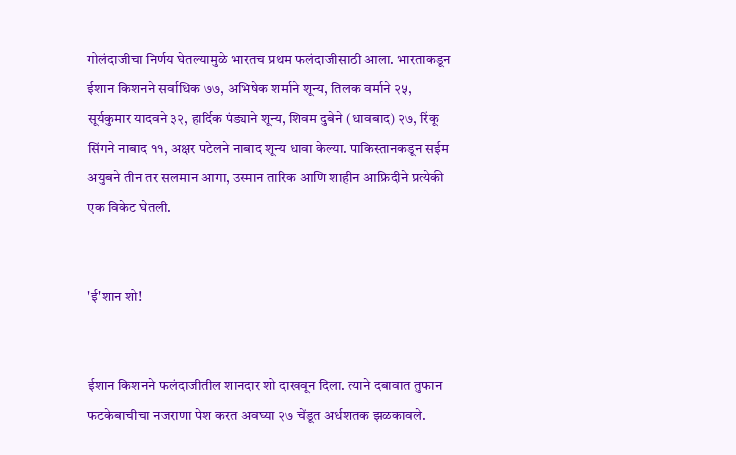गोलंदाजीचा निर्णय घेतल्यामुळे भारतच प्रथम फलंदाजीसाठी आला. भारताकडून ईशान किशनने सर्वाधिक ७७, अभिषेक शर्माने शून्य, तिलक वर्माने २५, सूर्यकुमार यादवने ३२, हार्दिक पंड्याने शून्य, शिवम दुबेने (धावबाद) २७, रिंकू सिंगने नाबाद ११, अक्षर पटेलने नाबाद शून्य धावा केल्या. पाकिस्तानकडून सईम अयुबने तीन तर सलमान आगा, उस्मान तारिक आणि शाहीन आफ्रिदीने प्रत्येकी एक विकेट घेतली.


'ई'शान शो!


ईशान किशनने फलंदाजीतील शानदार शो दाखवून दिला. त्याने दबावात तुफान फटकेबाचीचा नजराणा पेश करत अवघ्या २७ चेंडूत अर्धशतक झळकावले.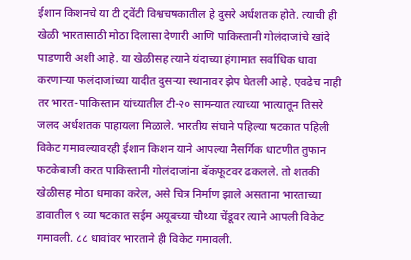ईशान किशनचे या टी ट्वेंटी विश्वचषकातील हे दुसरे अर्धशतक होते. त्याची ही खेळी भारतासाठी मोठा दिलासा देणारी आणि पाकिस्तानी गोलंदाजांचे खांदे पाडणारी अशी आहे. या खेळीसह त्याने यंदाच्या हंगामात सर्वाधिक धावा करणाऱ्या फलंदाजांच्या यादीत दुसऱ्या स्थानावर झेप घेतली आहे. एवढेच नाही तर भारत-पाकिस्तान यांच्यातील टी-२० सामन्यात त्याच्या भात्यातून तिसरे जलद अर्धशतक पाहायला मिळाले. भारतीय संघाने पहिल्या षटकात पहिली विकेट गमावल्यावरही ईशान किशन याने आपल्या नैसर्गिक धाटणीत तुफान फटकेबाजी करत पाकिस्तानी गोलंदाजांना बॅकफूटवर ढकलले. तो शतकी खेळीसह मोठा धमाका करेल, असे चित्र निर्माण झाले असताना भारताच्या डावातील ९ व्या षटकात सईम अयूबच्या चौथ्या चेंडूवर त्याने आपली विकेट गमावली. ८८ धावांवर भारताने ही विकेट गमावली.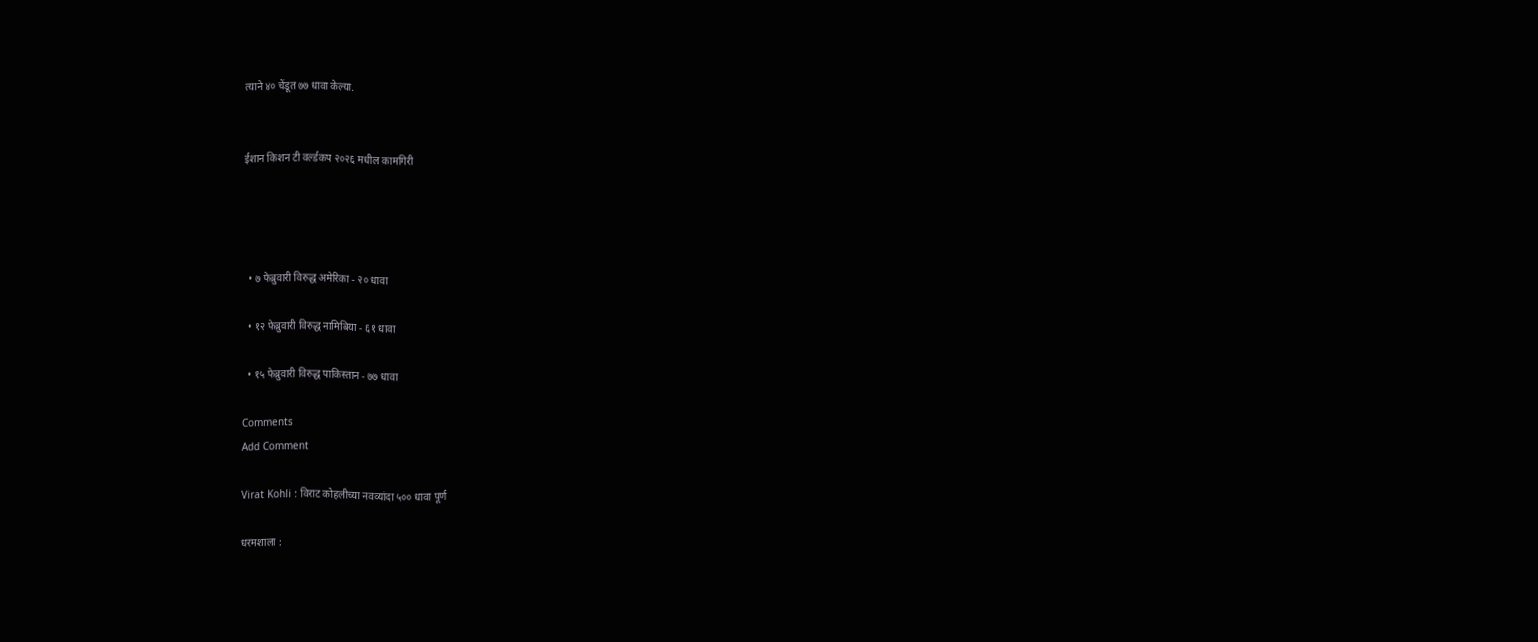त्याने ४० चेंडूत ७७ धावा केल्या.


ईशान किशन टी वर्ल्डकप २०२६ मधील कामगिरी




  • ७ फेब्रुवारी विरुद्ध अमेरिका - २० धावा

  • १२ फेब्रुवारी विरुद्ध नामिबिया - ६१ धावा

  • १५ फेब्रुवारी विरुद्ध पाकिस्तान - ७७ धावा

Comments
Add Comment

Virat Kohli : विराट कोहलीच्या नवव्यांदा ५०० धावा पूर्ण

धरमशाला :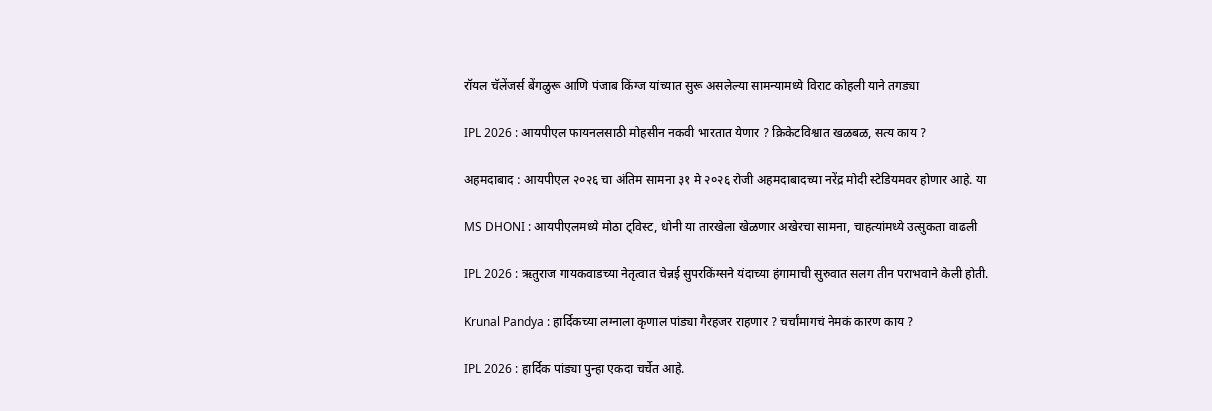रॉयल चॅलेंजर्स बेंगळुरू आणि पंजाब किंग्ज यांच्यात सुरू असलेल्या सामन्यामध्ये विराट कोहली याने तगड्या

IPL 2026 : आयपीएल फायनलसाठी मोहसीन नकवी भारतात येणार ? क्रिकेटविश्वात खळबळ, सत्य काय ?

अहमदाबाद : आयपीएल २०२६ चा अंतिम सामना ३१ मे २०२६ रोजी अहमदाबादच्या नरेंद्र मोदी स्टेडियमवर होणार आहे. या

MS DHONI : आयपीएलमध्ये मोठा ट्विस्ट, धोनी या तारखेला खेळणार अखेरचा सामना, चाहत्यांमध्ये उत्सुकता वाढली

IPL 2026 : ऋतुराज गायकवाडच्या नेतृत्वात चेन्नई सुपरकिंग्सने यंदाच्या हंगामाची सुरुवात सलग तीन पराभवाने केली होती.

Krunal Pandya : हार्दिकच्या लग्नाला कृणाल पांड्या गैरहजर राहणार ? चर्चांमागचं नेमकं कारण काय ?

IPL 2026 : हार्दिक पांड्या पुन्हा एकदा चर्चेत आहे.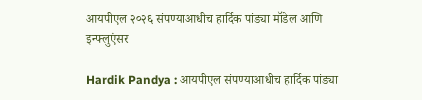आयपीएल २०२६ संपण्याआधीच हार्दिक पांड्या मॉडेल आणि इन्फ्लुएंसर

Hardik Pandya : आयपीएल संपण्याआधीच हार्दिक पांड्या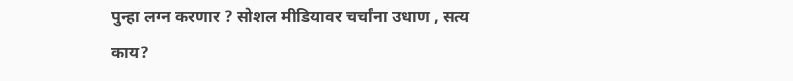पुन्हा लग्न करणार ? सोशल मीडियावर चर्चांना उधाण , सत्य काय?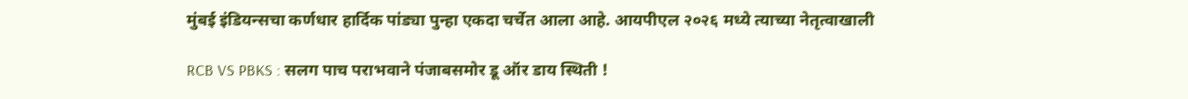मुंबई इंडियन्सचा कर्णधार हार्दिक पांड्या पुन्हा एकदा चर्चेत आला आहे. आयपीएल २०२६ मध्ये त्याच्या नेतृत्वाखाली

RCB VS PBKS : सलग पाच पराभवाने पंजाबसमोर डू ऑर डाय स्थिती !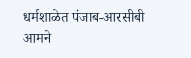धर्मशाळेत पंजाब-आरसीबी आमने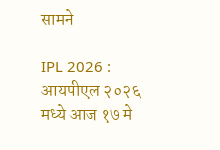सामने

IPL 2026 : आयपीएल २०२६ मध्ये आज १७ मे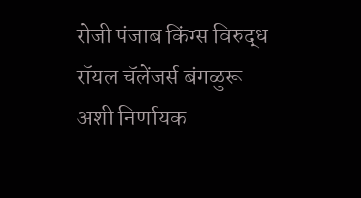रोजी पंजाब किंग्स विरुद्ध रॉयल चॅलेंजर्स बंगळुरू अशी निर्णायक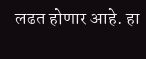लढत होणार आहे. हा